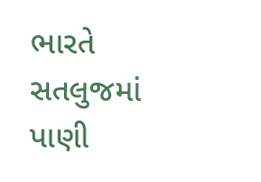ભારતે સતલુજમાં પાણી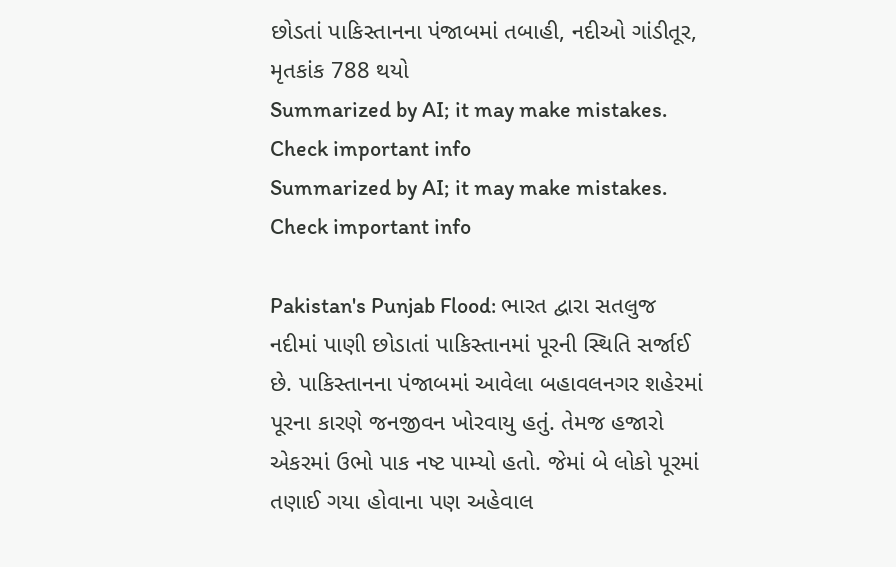છોડતાં પાકિસ્તાનના પંજાબમાં તબાહી, નદીઓ ગાંડીતૂર, મૃતકાંક 788 થયો
Summarized by AI; it may make mistakes. Check important info
Summarized by AI; it may make mistakes. Check important info

Pakistan's Punjab Flood: ભારત દ્વારા સતલુજ નદીમાં પાણી છોડાતાં પાકિસ્તાનમાં પૂરની સ્થિતિ સર્જાઈ છે. પાકિસ્તાનના પંજાબમાં આવેલા બહાવલનગર શહેરમાં પૂરના કારણે જનજીવન ખોરવાયુ હતું. તેમજ હજારો એકરમાં ઉભો પાક નષ્ટ પામ્યો હતો. જેમાં બે લોકો પૂરમાં તણાઈ ગયા હોવાના પણ અહેવાલ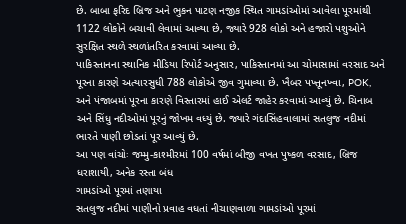છે. બાબા ફરિદ બ્રિજ અને ભુકન પાટણ નજીક સ્થિત ગામડાંઓમાં આવેલા પૂરમાંથી 1122 લોકોને બચાવી લેવામાં આવ્યા છે, જ્યારે 928 લોકો અને હજારો પશુઓને સુરક્ષિત સ્થળે સ્થળાંતરિત કરવામાં આવ્યા છે.
પાકિસ્તાનના સ્થાનિક મીડિયા રિપોર્ટ અનુસાર, પાકિસ્તાનમાં આ ચોમાસામાં વરસાદ અને પૂરના કારણે અત્યારસુધી 788 લોકોએ જીવ ગુમાવ્યા છે. ખૈબર પખ્તૂનખ્વા, POK, અને પંજાબમાં પૂરના કારણે વિસ્તારમાં હાઈ એલર્ટ જાહેર કરવામાં આવ્યું છે. ચિનાબ અને સિંધુ નદીઓમાં પૂરનું જોખમ વધ્યું છે. જ્યારે ગંદાસિંહવાલામાં સતલુજ નદીમાં ભારતે પાણી છોડતાં પૂર આવ્યું છે.
આ પણ વાંચોઃ જમ્મુ-કાશ્મીરમાં 100 વર્ષમાં બીજી વખત પુષ્કળ વરસાદ, બ્રિજ ધરાશાયી, અનેક રસ્તા બંધ
ગામડાંઓ પૂરમાં તણાયા
સતલુજ નદીમાં પાણીનો પ્રવાહ વધતાં નીચાણવાળા ગામડાંઓ પૂરમાં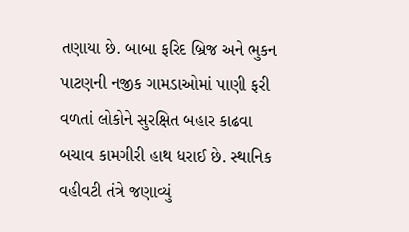તણાયા છે. બાબા ફરિદ બ્રિજ અને ભુકન પાટણની નજીક ગામડાઓમાં પાણી ફરી વળતાં લોકોને સુરક્ષિત બહાર કાઢવા બચાવ કામગીરી હાથ ધરાઈ છે. સ્થાનિક વહીવટી તંત્રે જણાવ્યું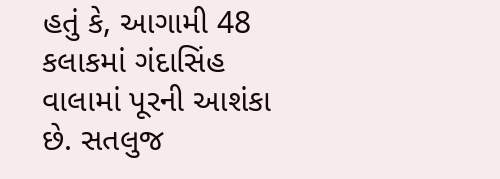હતું કે, આગામી 48 કલાકમાં ગંદાસિંહ વાલામાં પૂરની આશંકા છે. સતલુજ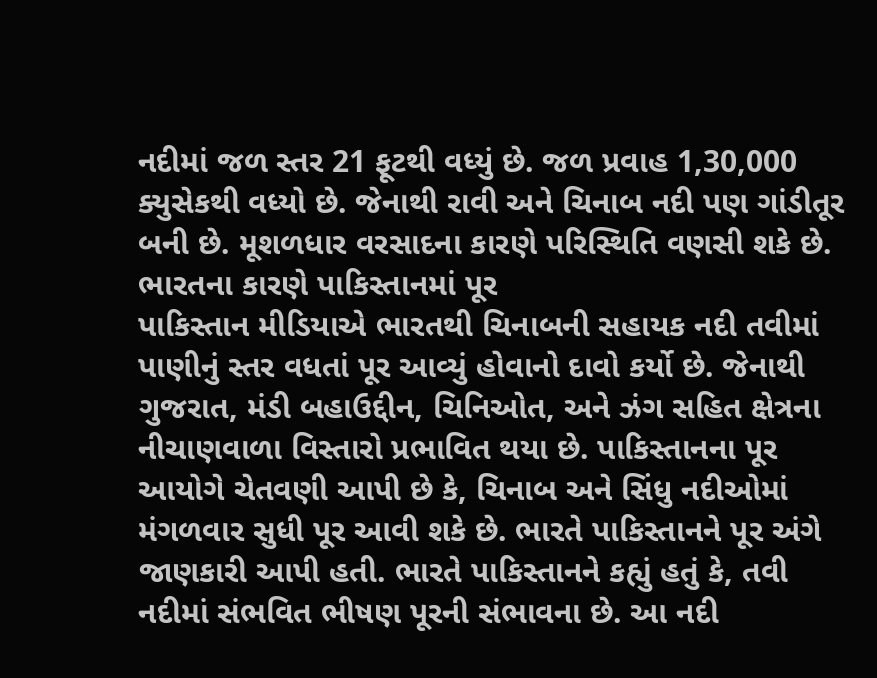નદીમાં જળ સ્તર 21 ફૂટથી વધ્યું છે. જળ પ્રવાહ 1,30,000 ક્યુસેકથી વધ્યો છે. જેનાથી રાવી અને ચિનાબ નદી પણ ગાંડીતૂર બની છે. મૂશળધાર વરસાદના કારણે પરિસ્થિતિ વણસી શકે છે.
ભારતના કારણે પાકિસ્તાનમાં પૂર
પાકિસ્તાન મીડિયાએ ભારતથી ચિનાબની સહાયક નદી તવીમાં પાણીનું સ્તર વધતાં પૂર આવ્યું હોવાનો દાવો કર્યો છે. જેનાથી ગુજરાત, મંડી બહાઉદ્દીન, ચિનિઓત, અને ઝંગ સહિત ક્ષેત્રના નીચાણવાળા વિસ્તારો પ્રભાવિત થયા છે. પાકિસ્તાનના પૂર આયોગે ચેતવણી આપી છે કે, ચિનાબ અને સિંધુ નદીઓમાં મંગળવાર સુધી પૂર આવી શકે છે. ભારતે પાકિસ્તાનને પૂર અંગે જાણકારી આપી હતી. ભારતે પાકિસ્તાનને કહ્યું હતું કે, તવી નદીમાં સંભવિત ભીષણ પૂરની સંભાવના છે. આ નદી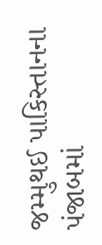જમ્મુથઈ પાકિસ્તાનના પંજાબમાં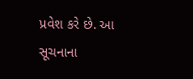પ્રવેશ કરે છે. આ સૂચનાના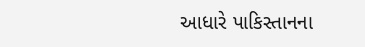આધારે પાકિસ્તાનના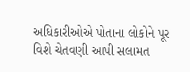અધિકારીઓએ પોતાના લોકોને પૂર વિશે ચેતવણી આપી સલામત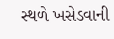સ્થળે ખસેડવાની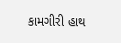કામગીરી હાથ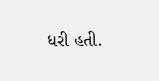ધરી હતી.